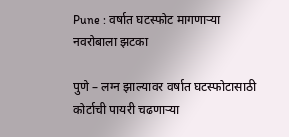Pune : वर्षात घटस्फोट मागणाऱ्या नवरोबाला झटका

पुणे – लग्न झाल्यावर वर्षात घटस्फोटासाठी कोर्टाची पायरी चढणाऱ्या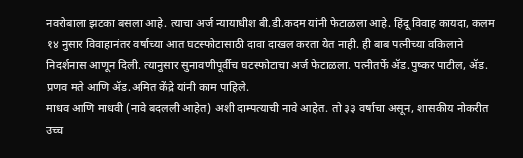नवरोबाला झटका बसला आहे. त्याचा अर्ज न्यायाधीश बी.डी.कदम यांनी फेटाळला आहे. हिंदू विवाह कायदा, कलम १४ नुसार विवाहानंतर वर्षाच्या आत घटस्फोटासाठी दावा दाखल करता येत नाही. ही बाब पत्नीच्या वकिलाने निदर्शनास आणून दिली. त्यानुसार सुनावणीपूर्वीच घटस्फोटाचा अर्ज फेटाळला. पत्नीतर्फे ॲड.पुष्कर पाटील, ॲड. प्रणव मते आणि ॲड.अमित केंद्रे यांनी काम पाहिले.
माधव आणि माधवी (नावे बदलली आहेत) अशी दाम्पत्याची नावे आहेत. तो ३३ वर्षाचा असून, शासकीय नोकरीत उच्च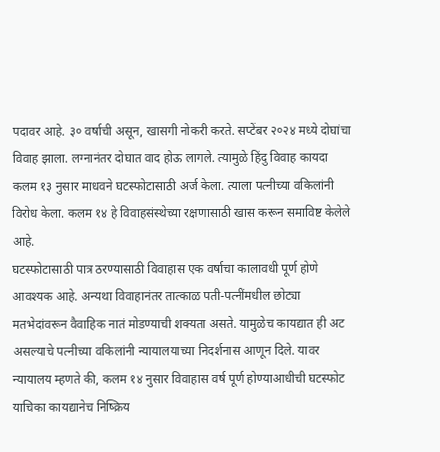पदावर आहे. ३० वर्षाची असून, खासगी नोकरी करते. सप्टेंबर २०२४ मध्ये दोघांचा विवाह झाला. लग्नानंतर दोघात वाद होऊ लागले. त्यामुळे हिंदु विवाह कायदा कलम १३ नुसार माधवने घटस्फोटासाठी अर्ज केला. त्याला पत्नीच्या वकिलांनी विरोध केला. कलम १४ हे विवाहसंस्थेच्या रक्षणासाठी खास करून समाविष्ट केलेले आहे.
घटस्फोटासाठी पात्र ठरण्यासाठी विवाहास एक वर्षाचा कालावधी पूर्ण होणे आवश्यक आहे. अन्यथा विवाहानंतर तात्काळ पती-पत्नींमधील छोट्या मतभेदांवरून वैवाहिक नातं मोडण्याची शक्यता असते. यामुळेच कायद्यात ही अट असल्याचे पत्नीच्या वकिलांनी न्यायालयाच्या निदर्शनास आणून दिले. यावर न्यायालय म्हणते की, कलम १४ नुसार विवाहास वर्ष पूर्ण होण्याआधीची घटस्फोट याचिका कायद्यानेच निष्क्रिय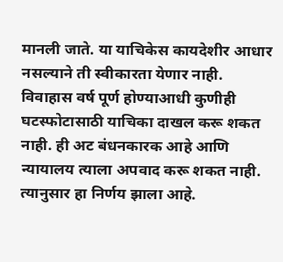मानली जाते. या याचिकेस कायदेशीर आधार नसल्याने ती स्वीकारता येणार नाही.
विवाहास वर्ष पूर्ण होण्याआधी कुणीही घटस्फोटासाठी याचिका दाखल करू शकत नाही. ही अट बंधनकारक आहे आणि न्यायालय त्याला अपवाद करू शकत नाही. त्यानुसार हा निर्णय झाला आहे.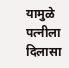यामुळे पत्नीला दिलासा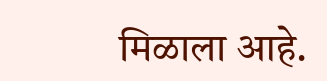मिळाला आहे.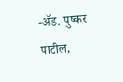-ॲड. पुष्कर पाटील,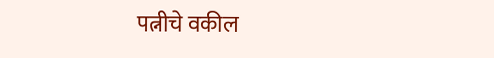पत्नीचे वकील